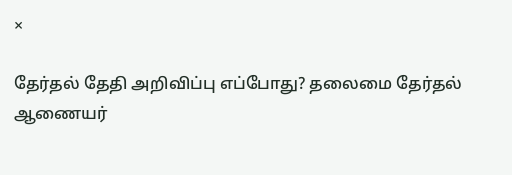×

தேர்தல் தேதி அறிவிப்பு எப்போது? தலைமை தேர்தல் ஆணையர்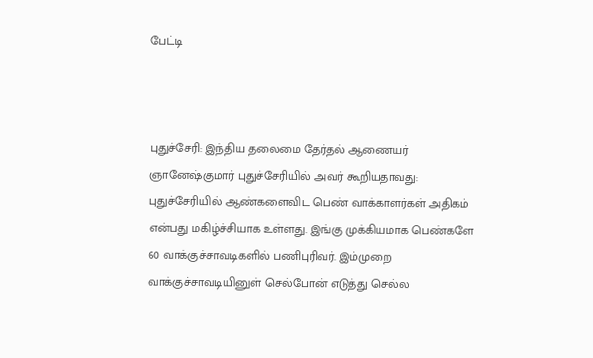பேட்டி



புதுச்சேரி: இந்திய தலைமை தேர்தல் ஆணையர் ஞானேஷ்குமார் புதுச்சேரியில் அவர் கூறியதாவது: புதுச்சேரியில் ஆண்களைவிட பெண் வாக்காளர்கள் அதிகம் என்பது மகிழ்ச்சியாக உள்ளது. இங்கு முக்கியமாக பெண்களே 60 வாக்குச்சாவடிகளில் பணிபுரிவர். இம்முறை வாக்குச்சாவடியினுள் செல்போன் எடுத்து செல்ல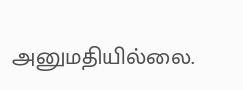அனுமதியில்லை.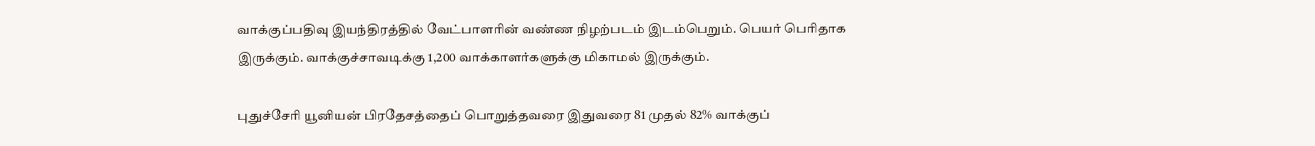வாக்குப்பதிவு இயந்திரத்தில் வேட்பாளரின் வண்ண நிழற்படம் இடம்பெறும். பெயர் பெரிதாக இருக்கும். வாக்குச்சாவடிக்கு 1,200 வாக்காளர்களுக்கு மிகாமல் இருக்கும்.

புதுச்சேரி யூனியன் பிரதேசத்தைப் பொறுத்தவரை இதுவரை 81 முதல் 82% வாக்குப்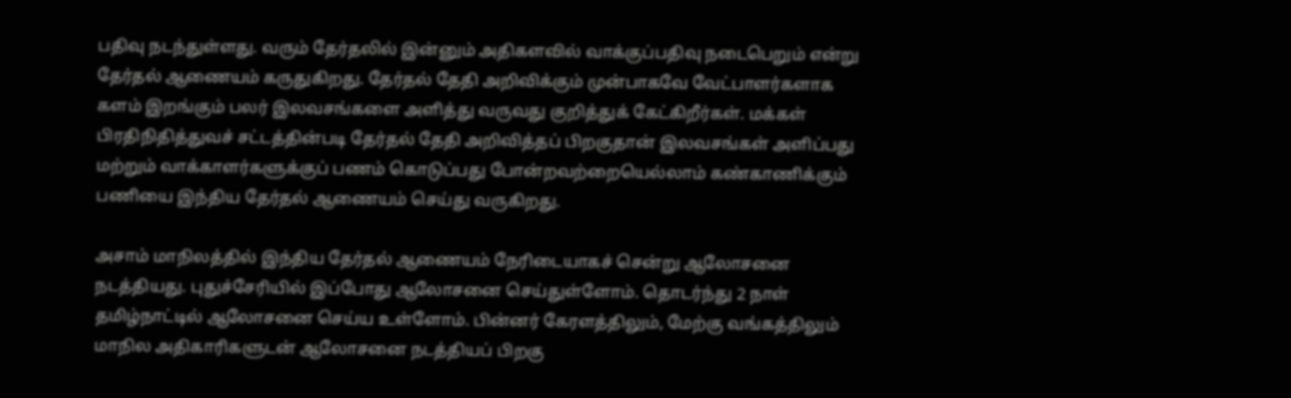பதிவு நடந்துள்ளது. வரும் தேர்தலில் இன்னும் அதிகளவில் வாக்குப்பதிவு நடைபெறும் என்று தேர்தல் ஆணையம் கருதுகிறது. தேர்தல் தேதி அறிவிக்கும் முன்பாகவே வேட்பாளர்களாக களம் இறங்கும் பலர் இலவசங்களை அளித்து வருவது குறித்துக் கேட்கிறீர்கள். மக்கள் பிரதிநிதித்துவச் சட்டத்தின்படி தேர்தல் தேதி அறிவித்தப் பிறகுதான் இலவசங்கள் அளிப்பது மற்றும் வாக்காளர்களுக்குப் பணம் கொடுப்பது போன்றவற்றையெல்லாம் கண்காணிக்கும் பணியை இந்திய தேர்தல் ஆணையம் செய்து வருகிறது.

அசாம் மாநிலத்தில் இந்திய தேர்தல் ஆணையம் நேரிடையாகச் சென்று ஆலோசனை நடத்தியது. புதுச்சேரியில் இப்போது ஆலோசனை செய்துள்ளோம். தொடர்ந்து 2 நாள் தமிழ்நாட்டில் ஆலோசனை செய்ய உள்ளோம். பின்னர் கேரளத்திலும், மேற்கு வங்கத்திலும் மாநில அதிகாரிகளுடன் ஆலோசனை நடத்தியப் பிறகு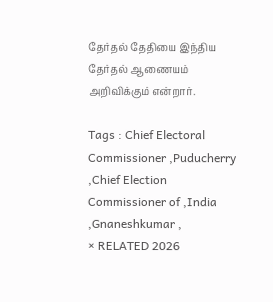தேர்தல் தேதியை இந்திய தேர்தல் ஆணையம் அறிவிக்கும் என்றார்.

Tags : Chief Electoral Commissioner ,Puducherry ,Chief Election Commissioner of ,India ,Gnaneshkumar ,
× RELATED 2026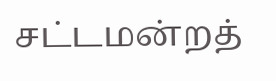சட்டமன்றத்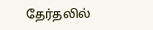தேர்தலில்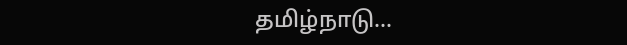தமிழ்நாடு...